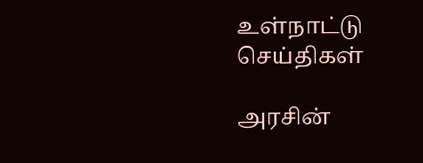உள்நாட்டு செய்திகள்

அரசின்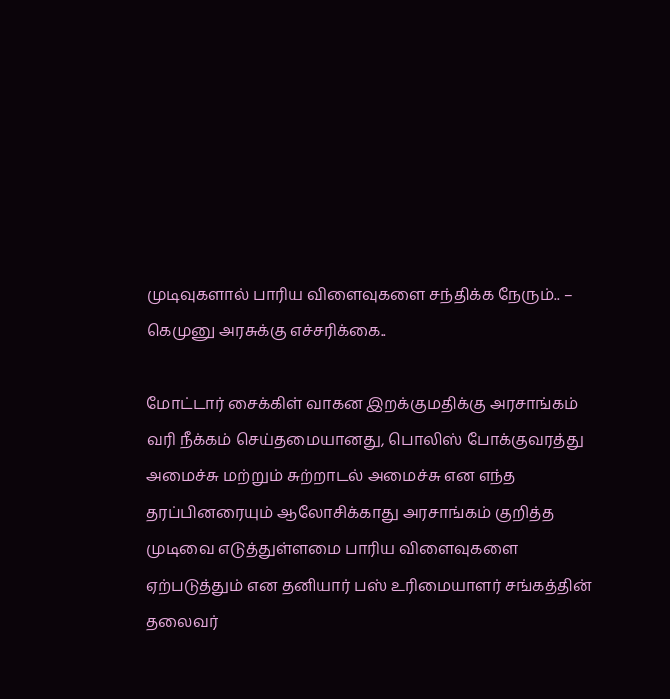முடிவுகளால் பாரிய விளைவுகளை சந்திக்க நேரும்.. – கெமுனு அரசுக்கு எச்சரிக்கை..

மோட்டார் சைக்கிள் வாகன இறக்குமதிக்கு அரசாங்கம் வரி நீக்கம் செய்தமையானது, பொலிஸ் போக்குவரத்து அமைச்சு மற்றும் சுற்றாடல் அமைச்சு என எந்த தரப்பினரையும் ஆலோசிக்காது அரசாங்கம் குறித்த முடிவை எடுத்துள்ளமை பாரிய விளைவுகளை ஏற்படுத்தும் என தனியார் பஸ் உரிமையாளர் சங்கத்தின் தலைவர்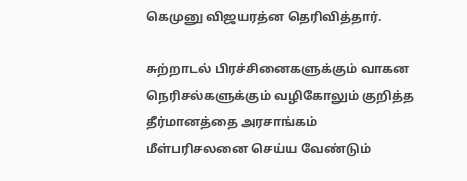கெமுனு விஜயரத்ன தெரிவித்தார்.

சுற்றாடல் பிரச்சினைகளுக்கும் வாகன நெரிசல்களுக்கும் வழிகோலும் குறித்த தீர்மானத்தை அரசாங்கம் மீள்பரிசலனை செய்ய வேண்டும்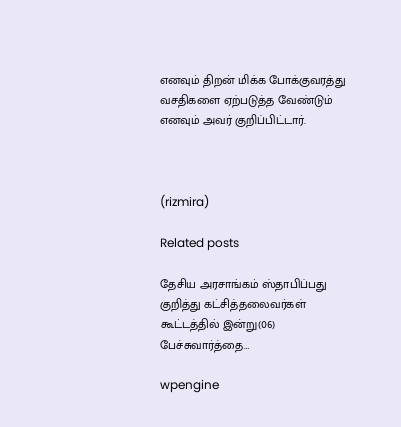எனவும் திறன் மிக்க போக்குவரத்து வசதிகளை ஏற்படுத்த வேண்டும் எனவும் அவர் குறிப்பிட்டார்.



(rizmira)

Related posts

தேசிய அரசாங்கம் ஸ்தாபிப்பது குறித்து கட்சித்தலைவர்கள் கூட்டத்தில் இன்று(06) பேச்சுவார்த்தை…

wpengine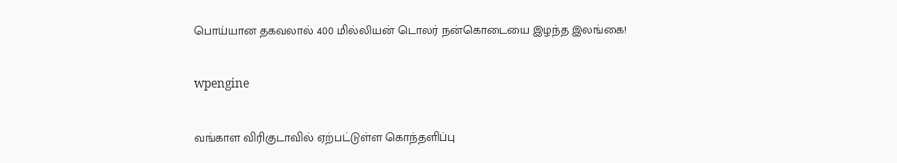பொய்யான தகவலால் 400 மில்லியன் டொலர் நன்கொடையை இழந்த இலங்கை!

wpengine

வங்காள விரிகுடாவில் ஏற்பட்டுள்ள கொந்தளிப்பு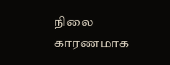நிலை காரணமாக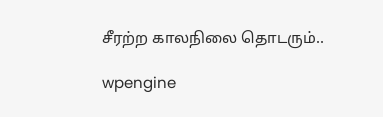சீரற்ற காலநிலை தொடரும்..

wpengine